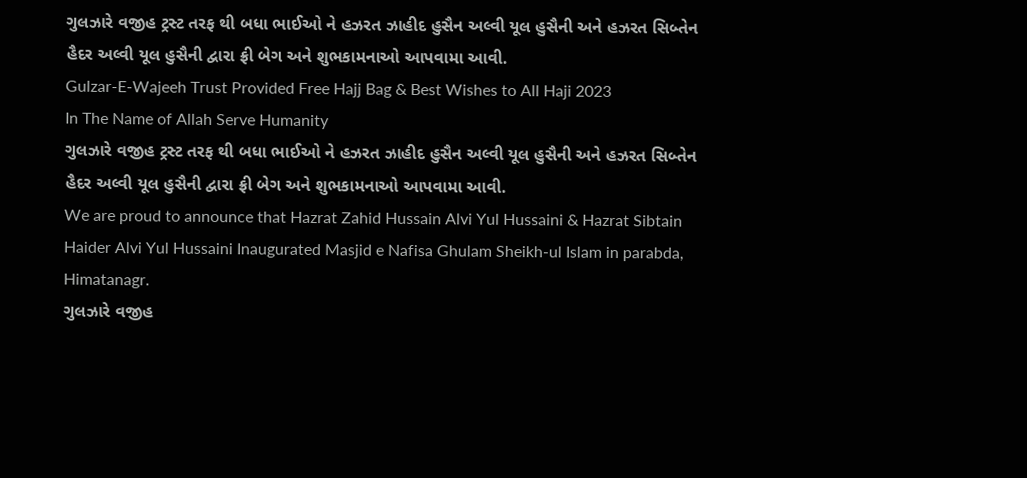ગુલઝારે વજીહ ટ્રસ્ટ તરફ થી બધા ભાઈઓ ને હઝરત ઝાહીદ હુસૈન અલ્વી યૂલ હુસૈની અને હઝરત સિબ્તેન હૈદર અલ્વી યૂલ હુસૈની દ્વારા ફ્રી બેગ અને શુભકામનાઓ આપવામા આવી.
Gulzar-E-Wajeeh Trust Provided Free Hajj Bag & Best Wishes to All Haji 2023
In The Name of Allah Serve Humanity
ગુલઝારે વજીહ ટ્રસ્ટ તરફ થી બધા ભાઈઓ ને હઝરત ઝાહીદ હુસૈન અલ્વી યૂલ હુસૈની અને હઝરત સિબ્તેન હૈદર અલ્વી યૂલ હુસૈની દ્વારા ફ્રી બેગ અને શુભકામનાઓ આપવામા આવી.
We are proud to announce that Hazrat Zahid Hussain Alvi Yul Hussaini & Hazrat Sibtain Haider Alvi Yul Hussaini Inaugurated Masjid e Nafisa Ghulam Sheikh-ul Islam in parabda, Himatanagr.
ગુલઝારે વજીહ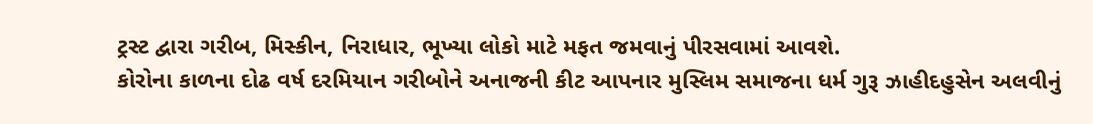ટ્રસ્ટ દ્વારા ગરીબ, મિસ્કીન, નિરાધાર, ભૂખ્યા લોકો માટે મફત જમવાનું પીરસવામાં આવશે.
કોરોના કાળના દોઢ વર્ષ દરમિયાન ગરીબોને અનાજની કીટ આપનાર મુસ્લિમ સમાજના ધર્મ ગુરૂ ઝાહીદહુસેન અલવીનું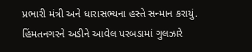પ્રભારી મંત્રી અને ધારાસભ્યના હસ્તે સન્માન કરાયું.
હિંમતનગરને અડીને આવેલ પરબડામાં ગુલઝારે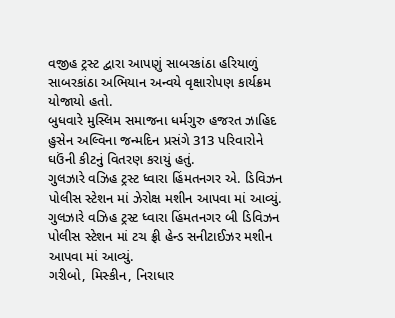વજીહ ટ્રસ્ટ દ્વારા આપણું સાબરકાંઠા હરિયાળું સાબરકાંઠા અભિયાન અન્વયે વૃક્ષારોપણ કાર્યક્રમ યોજાયો હતો.
બુધવારે મુસ્લિમ સમાજના ધર્મગુરુ હજરત ઝાહિદ હુસેન અલ્વિના જન્મદિન પ્રસંગે 313 પરિવારોને ઘઉંની કીટનું વિતરણ કરાયું હતું.
ગુલઝારે વઝિહ ટ્રસ્ટ ધ્વારા હિંમતનગર એ. ડિવિઝન પોલીસ સ્ટેશન માં ઝેરોક્ષ મશીન આપવા માં આવ્યું.
ગુલઝારે વઝિહ ટ્રસ્ટ ધ્વારા હિંમતનગર બી ડિવિઝન પોલીસ સ્ટેશન માં ટચ ફ્રી હેન્ડ સનીટાઈઝર મશીન આપવા માં આવ્યું.
ગરીબો, મિસ્કીન, નિરાધાર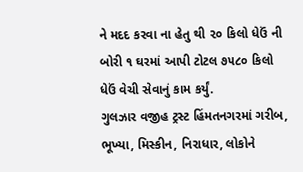ને મદદ કરવા ના હેતુ થી ૨૦ કિલો ધેઉં ની બોરી ૧ ઘરમાં આપી ટોટલ ૭૫૮૦ કિલો ધેઉં વેચી સેવાનું કામ કર્યું.
ગુલઝાર વજીહ ટ્રસ્ટ હિંમતનગરમાં ગરીબ, ભૂખ્યા, મિસ્કીન, નિરાધાર, લોકોને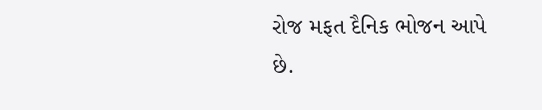રોજ મફત દૈનિક ભોજન આપે છે.